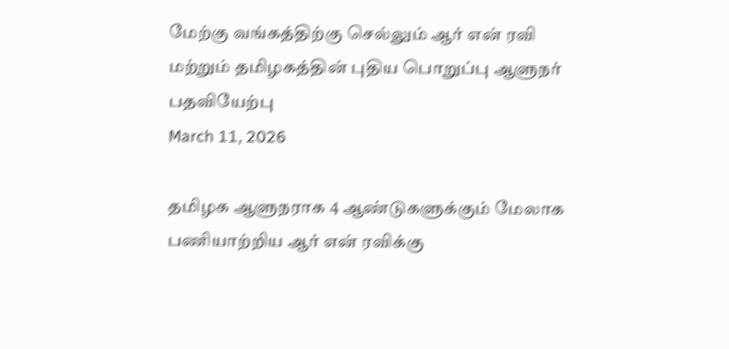மேற்கு வங்கத்திற்கு செல்லும் ஆர் என் ரவி மற்றும் தமிழகத்தின் புதிய பொறுப்பு ஆளுநர் பதவியேற்பு
March 11, 2026

தமிழக ஆளுநராக 4 ஆண்டுகளுக்கும் மேலாக பணியாற்றிய ஆர் என் ரவிக்கு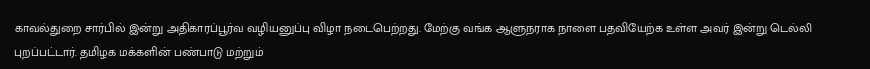காவல்துறை சார்பில் இன்று அதிகாரப்பூர்வ வழியனுப்பு விழா நடைபெற்றது. மேற்கு வங்க ஆளுநராக நாளை பதவியேற்க உள்ள அவர் இன்று டெல்லி புறப்பட்டார். தமிழக மக்களின் பண்பாடு மற்றும்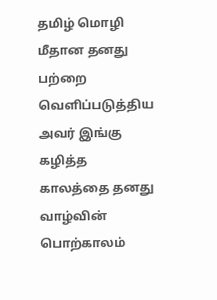தமிழ் மொழி மீதான தனது பற்றை வெளிப்படுத்திய அவர் இங்கு கழித்த காலத்தை தனது வாழ்வின் பொற்காலம்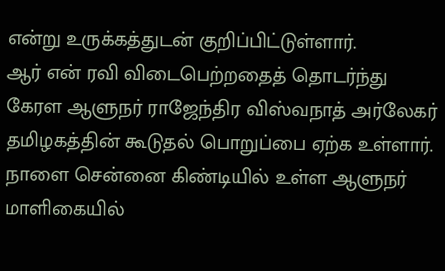என்று உருக்கத்துடன் குறிப்பிட்டுள்ளார்.
ஆர் என் ரவி விடைபெற்றதைத் தொடர்ந்து கேரள ஆளுநர் ராஜேந்திர விஸ்வநாத் அர்லேகர் தமிழகத்தின் கூடுதல் பொறுப்பை ஏற்க உள்ளார். நாளை சென்னை கிண்டியில் உள்ள ஆளுநர் மாளிகையில்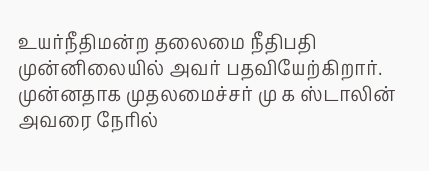உயர்நீதிமன்ற தலைமை நீதிபதி முன்னிலையில் அவர் பதவியேற்கிறார். முன்னதாக முதலமைச்சர் மு க ஸ்டாலின் அவரை நேரில்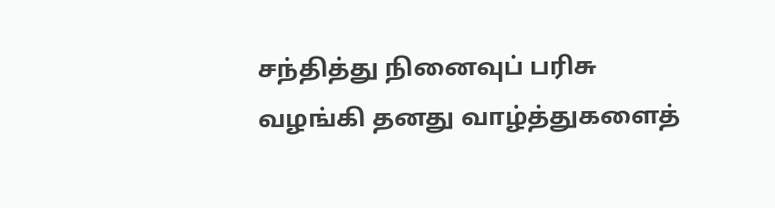சந்தித்து நினைவுப் பரிசு வழங்கி தனது வாழ்த்துகளைத்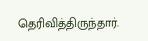தெரிவித்திருந்தார்.